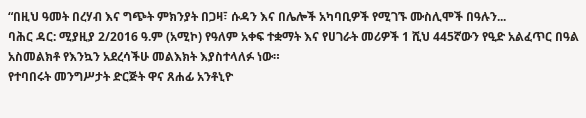“በዚህ ዓመት በረሃብ እና ግጭት ምክንያት በጋዛ፣ ሱዳን እና በሌሎች አካባቢዎች የሚገኙ ሙስሊሞች በዓሉን...
ባሕር ዳር: ሚያዚያ 2/2016 ዓ.ም (አሚኮ) የዓለም አቀፍ ተቋማት እና የሀገራት መሪዎች 1 ሺህ 445ኛውን የዒድ አልፈጥር በዓል አስመልክቶ የእንኳን አደረሳችሁ መልእክት እያስተላለፉ ነው።
የተባበሩት መንግሥታት ድርጅት ዋና ጸሐፊ አንቶኒዮ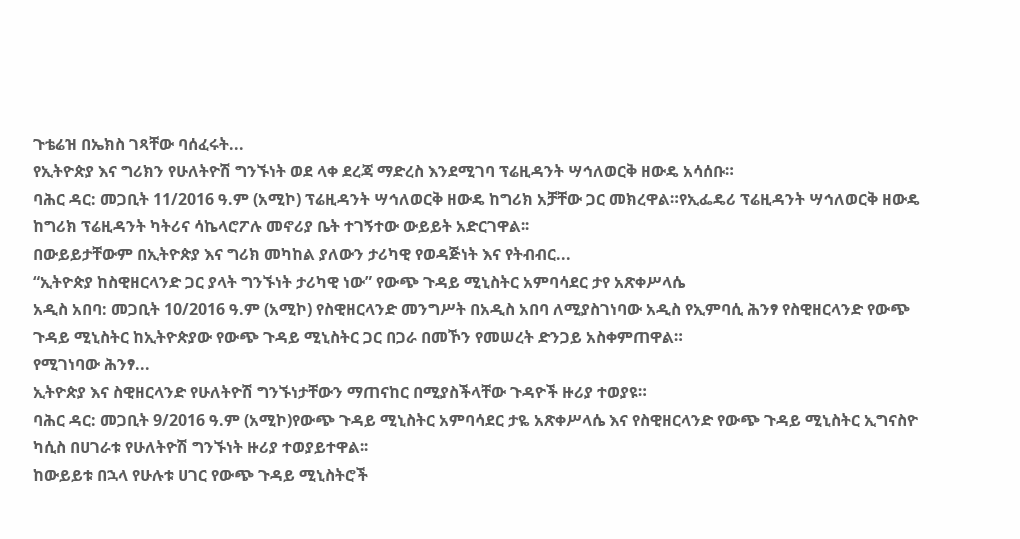ጉቴሬዝ በኤክስ ገጻቸው ባሰፈሩት...
የኢትዮጵያ እና ግሪክን የሁለትዮሽ ግንኙነት ወደ ላቀ ደረጃ ማድረስ እንደሚገባ ፕሬዚዳንት ሣኅለወርቅ ዘውዴ አሳሰቡ።
ባሕር ዳር: መጋቢት 11/2016 ዓ.ም (አሚኮ) ፕሬዚዳንት ሣኅለወርቅ ዘውዴ ከግሪክ አቻቸው ጋር መክረዋል።የኢፌዴሪ ፕሬዚዳንት ሣኅለወርቅ ዘውዴ ከግሪክ ፕሬዚዳንት ካትሪና ሳኬላሮፖሉ መኖሪያ ቤት ተገኝተው ውይይት አድርገዋል፡፡
በውይይታቸውም በኢትዮጵያ እና ግሪክ መካከል ያለውን ታሪካዊ የወዳጅነት እና የትብብር...
“ኢትዮጵያ ከስዊዘርላንድ ጋር ያላት ግንኙነት ታሪካዊ ነው” የውጭ ጉዳይ ሚኒስትር አምባሳደር ታየ አጽቀሥላሴ
አዲስ አበባ: መጋቢት 10/2016 ዓ.ም (አሚኮ) የስዊዘርላንድ መንግሥት በአዲስ አበባ ለሚያስገነባው አዲስ የኢምባሲ ሕንፃ የስዊዘርላንድ የውጭ ጉዳይ ሚኒስትር ከኢትዮጵያው የውጭ ጉዳይ ሚኒስትር ጋር በጋራ በመኾን የመሠረት ድንጋይ አስቀምጠዋል።
የሚገነባው ሕንፃ...
ኢትዮጵያ እና ስዊዘርላንድ የሁለትዮሽ ግንኙነታቸውን ማጠናከር በሚያስችላቸው ጉዳዮች ዙሪያ ተወያዩ።
ባሕር ዳር: መጋቢት 9/2016 ዓ.ም (አሚኮ)የውጭ ጉዳይ ሚኒስትር አምባሳደር ታዬ አጽቀሥላሴ እና የስዊዘርላንድ የውጭ ጉዳይ ሚኒስትር ኢግናስዮ ካሲስ በሀገራቱ የሁለትዮሽ ግንኙነት ዙሪያ ተወያይተዋል፡፡
ከውይይቱ በኋላ የሁሉቱ ሀገር የውጭ ጉዳይ ሚኒስትሮች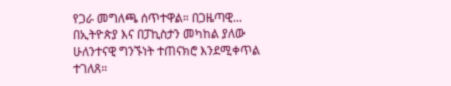የጋራ መግለጫ ሰጥተዋል። በጋዜጣዊ...
በኢትዮጵያ እና በፓኪስታን መካከል ያለው ሁለንተናዊ ግንኙነት ተጠናክሮ እንደሚቀጥል ተገለጸ።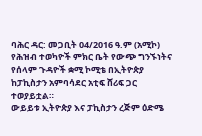ባሕር ዳር: መጋቢት 04/2016 ዓ.ም (አሚኮ) የሕዝብ ተወካዮች ምክር ቤት የውጭ ግንኙነትና የሰላም ጉዳዮች ቋሚ ኮሚቴ በኢትዮጵያ ከፓኪስታን አምባሳደር አቲፍ ሸሪፍ ጋር ተወያይቷል።
ውይይቱ ኢትዮጵያ እና ፓኪስታን ረጅም ዕድሜ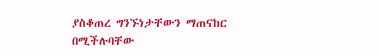ያስቆጠረ ግንኙነታቸውን ማጠናከር በሚችሉባቸው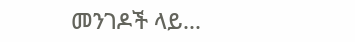መንገዶች ላይ...